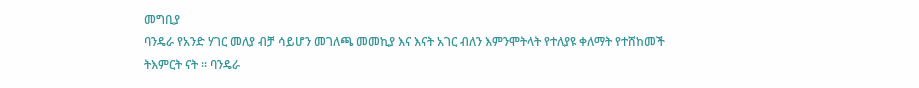መግቢያ
ባንዴራ የአንድ ሃገር መለያ ብቻ ሳይሆን መገለጫ መመኪያ እና እናት አገር ብለን እምንሞትላት የተለያዩ ቀለማት የተሸከመች ትእምርት ናት ፡፡ ባንዴራ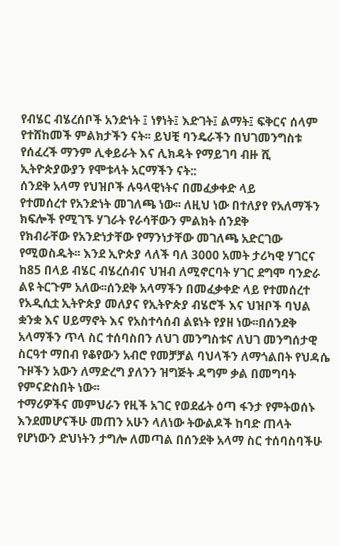የብሄር ብሄረሰቦች አንድነት ፤ ነፃነት፤ እድገት፤ ልማት፤ ፍቅርና ሰላም የተሸከመች ምልክታችን ናት፡፡ ይህቺ ባንዴራችን በህገመንግስቱ የሰፈረች ማንም ሊቀይራት እና ሊክዳት የማይገባ ብዙ ሺ ኢትዮጵያውያን የሞቱላት አርማችን ናት::
ሰንደቅ አላማ የህዝቦች ሉዓላዊነትና በመፈቃቀድ ላይ
የተመሰረተ የአንድነት መገለጫ ነው፡፡ ለዚህ ነው በተለያየ የአለማችን ክፍሎች የሚገኙ ሃገራት የራሳቸውን ምልክት ሰንደቅ
የክብራቸው የአንድነታቸው የማንነታቸው መገለጫ አድርገው የሚወስዱት፡፡ እንደ ኢዮጵያ ላለች ባለ 3000 አመት ታሪካዊ ሃገርና
ከ85 በላይ ብሄር ብሄረሰብና ህዝብ ለሚኖርባት ሃገር ደግሞ ባንድራ ልዩ ትርጉም አለው፡፡ሰንደቅ አላማችን በመፈቃቀድ ላይ የተመሰረተ የአዲሲቷ ኢትዮጵያ መለያና የኢትዮጵያ ብሄሮች እና ህዝቦች ባህል ቋንቋ እና ሀይማኖት እና የአስተሳሰብ ልዩነት የያዘ ነው፡፡በሰንደቅ አላማችን ጥላ ስር ተሰባስበን ለህገ መንግስቱና ለህገ መንግሰታዊ ስርዓተ ማበብ የቆየውን አብሮ የመቻቻል ባህላችን ለማጎልበት የህዳሴ ጉዞችን አውን ለማድረግ ያለንን ዝግጅት ዳግም ቃል በመግባት የምናድስበት ነው፡፡
ተማሪዎችና መምህራን የዚች አገር የወደፊት ዕጣ ፋንታ የምትወሰኑ እንደመሆናችሁ መጠን አሁን ላለነው ትውልዶች ከባድ ጠላት የሆነውን ድህነትን ታግሎ ለመጣል በሰንደቅ አላማ ስር ተሰባስባችሁ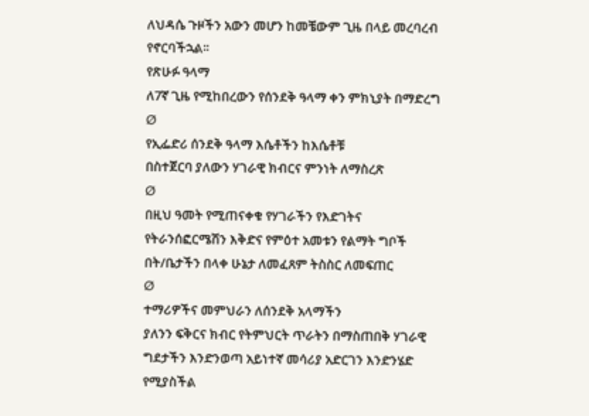ለህዳሴ ጉዞችን አውን መሆን ከመቼውም ጊዜ በላይ መረባረብ የኖርባችኋል፡፡
የጽሁፉ ዓላማ
ለ7ኛ ጊዜ የሚከበረውን የሰንደቅ ዓላማ ቀን ምክኒያት በማድረግ
Ø
የኢፌድሪ ሰንደቅ ዓላማ እሴቶችን ከእሴቶቹ
በስተጀርባ ያለውን ሃገራዊ ክብርና ምንነት ለማስረጽ
Ø
በዚህ ዓመት የሚጠናቀቁ የሃገራችን የእድገትና
የትራንሰፎርሜሽን እቅድና የምዕተ አመቱን የልማት ግቦች በት/ቤታችን በላቀ ሁኔታ ለመፈጸም ትስስር ለመፍጠር
Ø
ተማሪዎችና መምህራን ለሰንደቅ አላማችን
ያለንን ፍቅርና ክብር የትምህርት ጥራትን በማስጠበቅ ሃገራዊ ግደታችን እንድንወጣ አይነተኛ መሳሪያ አድርገን እንድንሄድ የሚያስችል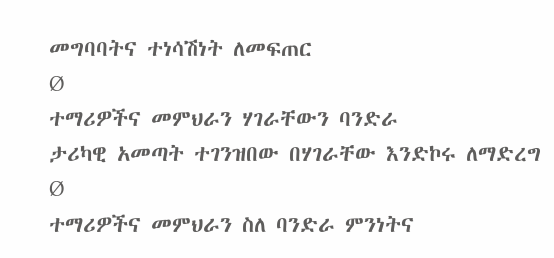መግባባትና ተነሳሽነት ለመፍጠር
Ø
ተማሪዎችና መምህራን ሃገራቸውን ባንድራ
ታሪካዊ አመጣት ተገንዝበው በሃገራቸው እንድኮሩ ለማድረግ
Ø
ተማሪዎችና መምህራን ስለ ባንድራ ምንነትና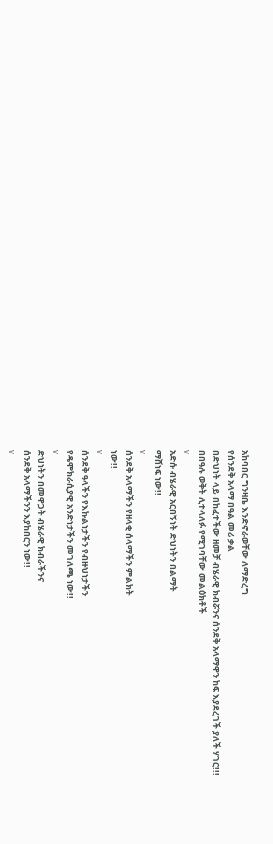አከባበር ግንዛቤ እንድኖራወቸው ለማድረግ
የሰንደቅ አላማ በዓል መሪ ቃል
በድህነት ላይ በከፈተችው ዘመቻ ብሄራዊ ክብሯንና ሰንደቅ አላማዋን ከፍ እያደረገች ያለች ሃገር!!!
በበዓሉ ወቅት ሊተላለፉ የሚገባቸው መልዕክቶች
v
አድሱ ብሄራዊ አርበኝነት ድህነትን በልማት
ማሸነፍ ነው!!
v
ሰንደቅ አላማችን የዘላቂ ሰላማችን ምልክት
ነው!!
v
ሰንደቅ ዓላችን የእኩልነታችን የብዙህነታችን
የዴሞክራሲያዊ አንድነታችን መገለጫ ነው!!
v
ድህነትን በመዋጋት ብሄራዊ ክብራችንና
ሰንደቅ አላማችንን እያከበርን ነው!!
v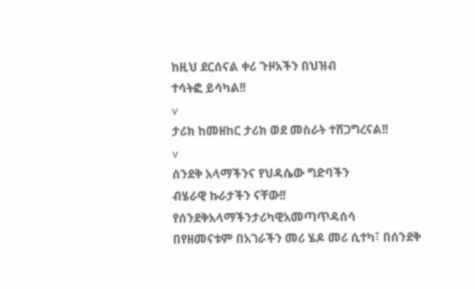ከዚህ ደርሰናል ቀሪ ጉዞአችን በህዝብ
ተሳትፎ ይሳካል!!
v
ታሪክ ከመዘከር ታሪክ ወደ መስራት ተሸጋግረናል!!
v
ሰንደቅ አላማችንና የህዳሴው ግድባችን
ብሄራዊ ኩራታችን ናቸው!!
የሰንደቅአላማችንታሪካዊአመጣጥዳሰሳ
በየዘመናቱም በአገራችን መሪ ሄዶ መሪ ሲተካ፣ በሰንደቅ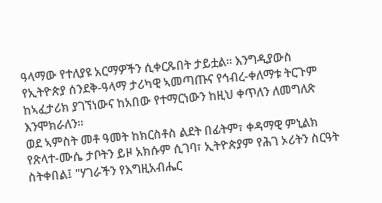ዓላማው የተለያዩ አርማዎችን ሲቀርጹበት ታይቷል። እንግዲያውስ የኢትዮጵያ ሰንደቅ-ዓላማ ታሪካዊ ኣመጣጡና የኅብረ-ቀለማቱ ትርጉም ከኣፈታሪክ ያገኘነውና ከአበው የተማርነውን ከዚህ ቀጥለን ለመግለጽ እንሞክራለን።
ወደ ኣምስት መቶ ዓመት ከክርስቶስ ልደት በፊትም፣ ቀዳማዊ ምኒልክ የጽላተ-ሙሴ ታቦትን ይዞ አክሱም ሲገባ፣ ኢትዮጵያም የሕገ ኦሪትን ስርዓት ስትቀበል፤ "ሃገራችን የእግዚአብሔር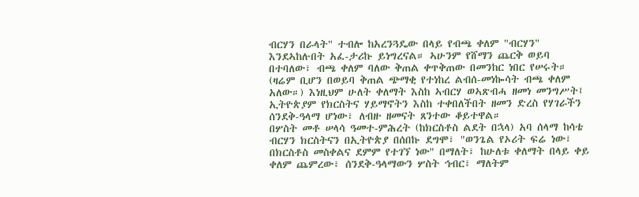ብርሃን በራላት" ተብሎ ከአረንጓዴው በላይ የብጫ ቀለም "ብርሃን" እንደኣከሉበት አፈ-ታሪኩ ይነግረናል። ኣሁንም የሸማን ጨርቅ ወይባ በተባለው፣ ብጫ ቀለም ባለው ቅጠል ቀጥቅጠው በመንከር ነበር የሠሩት። (ዛሬም ቢሆን በወይባ ቅጠል ጭማቂ የተነከረ ልብሰ-መነኰሳት ብጫ ቀለም አለው።) እነዚህም ሁለት ቀለማት እስከ ኣብርሃ ወኣጽብሓ ዘመነ መንግሥት፤ ኢትዮጵያም የክርስትና ሃይማኖትን እስከ ተቀበለችበት ዘመን ድረስ የሃገራችን ሰንደቅ-ዓላማ ሆነው፣ ለብዙ ዘመናት ጸንተው ቆይተዋል።
በሦስት መቶ ሠላሳ ዓመተ-ምሕረት (ከክርስቶስ ልደት በኋላ) አባ ሰላማ ከሳቴ ብርሃን ክርስትናን በኢትዮጵያ በሰበኩ ደግሞ፣ "ወንጌል የኦሪት ፍሬ ነው፣ በክርስቶስ መስቀልና ደምም የተገኘ ነው" በማለት፣ ከሁለቱ ቀለማት በላይ ቀይ ቀለም ጨምረው፣ ሰንደቅ-ዓላማውን ሦስት ኅብር፣ ማለትም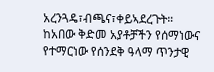አረንጓዴ፣ብጫና፣ቀይኣደረጉት።
ከአበው ቅድመ አያቶቻችን የሰማነውና የተማርነው የሰንደቅ ዓላማ ጥንታዊ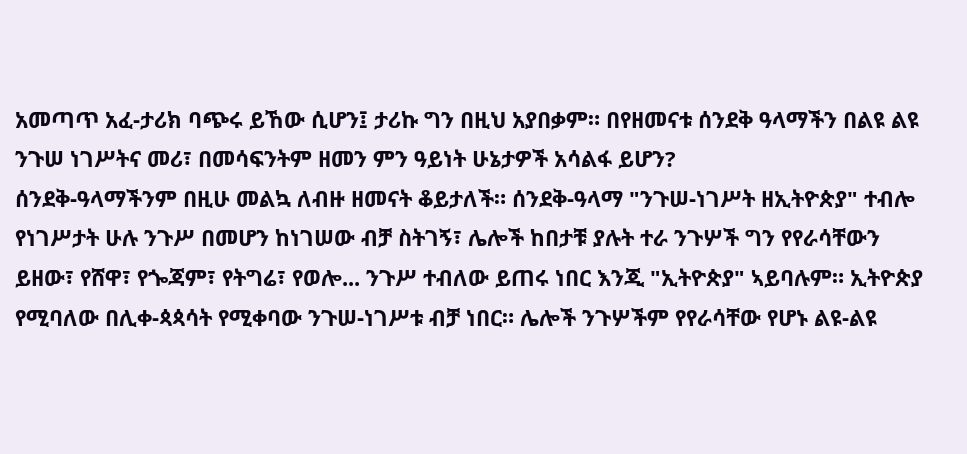አመጣጥ አፈ-ታሪክ ባጭሩ ይኸው ሲሆን፤ ታሪኩ ግን በዚህ አያበቃም። በየዘመናቱ ሰንደቅ ዓላማችን በልዩ ልዩ ንጉሠ ነገሥትና መሪ፣ በመሳፍንትም ዘመን ምን ዓይነት ሁኔታዎች አሳልፋ ይሆን?
ሰንደቅ-ዓላማችንም በዚሁ መልኳ ለብዙ ዘመናት ቆይታለች። ሰንደቅ-ዓላማ "ንጉሠ-ነገሥት ዘኢትዮጵያ" ተብሎ የነገሥታት ሁሉ ንጉሥ በመሆን ከነገሠው ብቻ ስትገኝ፣ ሌሎች ከበታቹ ያሉት ተራ ንጉሦች ግን የየራሳቸውን ይዘው፣ የሸዋ፣ የጐጃም፣ የትግሬ፣ የወሎ... ንጉሥ ተብለው ይጠሩ ነበር እንጂ "ኢትዮጵያ" ኣይባሉም። ኢትዮጵያ የሚባለው በሊቀ-ጳጳሳት የሚቀባው ንጉሠ-ነገሥቱ ብቻ ነበር። ሌሎች ንጉሦችም የየራሳቸው የሆኑ ልዩ-ልዩ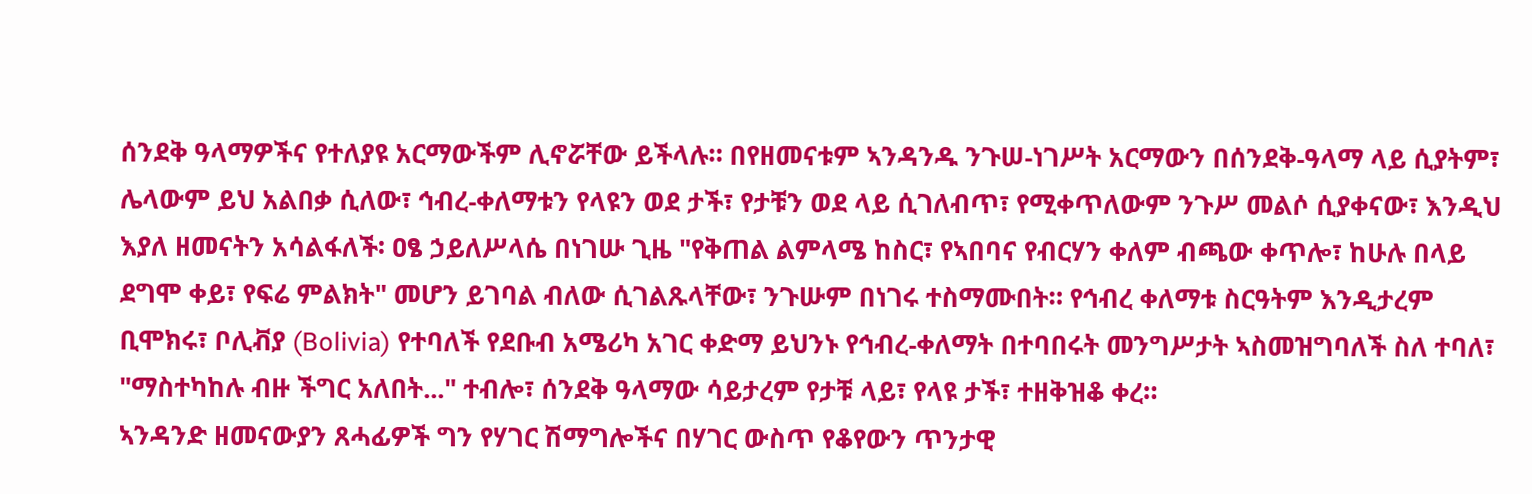ሰንደቅ ዓላማዎችና የተለያዩ አርማውችም ሊኖሯቸው ይችላሉ። በየዘመናቱም ኣንዳንዱ ንጉሠ-ነገሥት አርማውን በሰንደቅ-ዓላማ ላይ ሲያትም፣ ሌላውም ይህ አልበቃ ሲለው፣ ኅብረ-ቀለማቱን የላዩን ወደ ታች፣ የታቹን ወደ ላይ ሲገለብጥ፣ የሚቀጥለውም ንጉሥ መልሶ ሲያቀናው፣ እንዲህ እያለ ዘመናትን አሳልፋለች፡ ዐፄ ኃይለሥላሴ በነገሡ ጊዜ "የቅጠል ልምላሜ ከስር፣ የኣበባና የብርሃን ቀለም ብጫው ቀጥሎ፣ ከሁሉ በላይ ደግሞ ቀይ፣ የፍሬ ምልክት" መሆን ይገባል ብለው ሲገልጹላቸው፣ ንጉሡም በነገሩ ተስማሙበት። የኅብረ ቀለማቱ ስርዓትም እንዲታረም ቢሞክሩ፣ ቦሊቭያ (Bolivia) የተባለች የደቡብ አሜሪካ አገር ቀድማ ይህንኑ የኅብረ-ቀለማት በተባበሩት መንግሥታት ኣስመዝግባለች ስለ ተባለ፣ "ማስተካከሉ ብዙ ችግር አለበት..." ተብሎ፣ ሰንደቅ ዓላማው ሳይታረም የታቹ ላይ፣ የላዩ ታች፣ ተዘቅዝቆ ቀረ።
ኣንዳንድ ዘመናውያን ጸሓፊዎች ግን የሃገር ሽማግሎችና በሃገር ውስጥ የቆየውን ጥንታዊ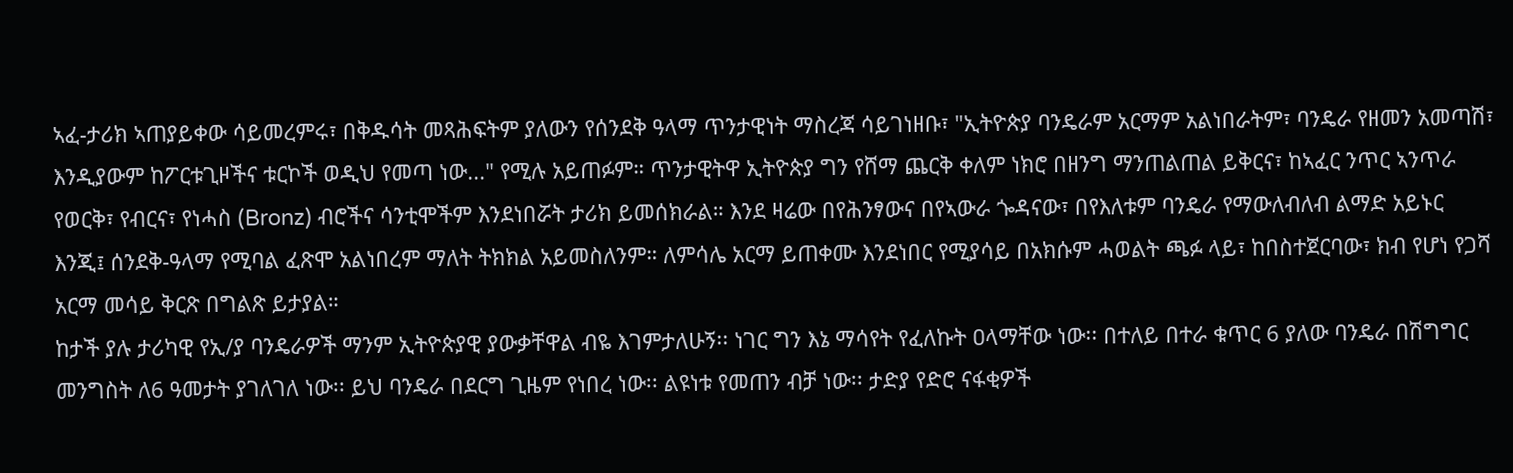ኣፈ-ታሪክ ኣጠያይቀው ሳይመረምሩ፣ በቅዱሳት መጻሕፍትም ያለውን የሰንደቅ ዓላማ ጥንታዊነት ማስረጃ ሳይገነዘቡ፣ "ኢትዮጵያ ባንዴራም አርማም አልነበራትም፣ ባንዴራ የዘመን አመጣሽ፣ እንዲያውም ከፖርቱጊዞችና ቱርኮች ወዲህ የመጣ ነው..." የሚሉ አይጠፉም። ጥንታዊትዋ ኢትዮጵያ ግን የሸማ ጨርቅ ቀለም ነክሮ በዘንግ ማንጠልጠል ይቅርና፣ ከኣፈር ንጥር ኣንጥራ የወርቅ፣ የብርና፣ የነሓስ (Bronz) ብሮችና ሳንቲሞችም እንደነበሯት ታሪክ ይመሰክራል። እንደ ዛሬው በየሕንፃውና በየኣውራ ጐዳናው፣ በየእለቱም ባንዴራ የማውለብለብ ልማድ አይኑር እንጂ፤ ሰንደቅ-ዓላማ የሚባል ፈጽሞ አልነበረም ማለት ትክክል አይመስለንም። ለምሳሌ አርማ ይጠቀሙ እንደነበር የሚያሳይ በአክሱም ሓወልት ጫፉ ላይ፣ ከበስተጀርባው፣ ክብ የሆነ የጋሻ አርማ መሳይ ቅርጽ በግልጽ ይታያል።
ከታች ያሉ ታሪካዊ የኢ/ያ ባንዴራዎች ማንም ኢትዮጵያዊ ያውቃቸዋል ብዬ እገምታለሁኝ፡፡ ነገር ግን እኔ ማሳየት የፈለኩት ዐላማቸው ነው፡፡ በተለይ በተራ ቁጥር 6 ያለው ባንዴራ በሽግግር መንግስት ለ6 ዓመታት ያገለገለ ነው፡፡ ይህ ባንዴራ በደርግ ጊዜም የነበረ ነው፡፡ ልዩነቱ የመጠን ብቻ ነው፡፡ ታድያ የድሮ ናፋቂዎች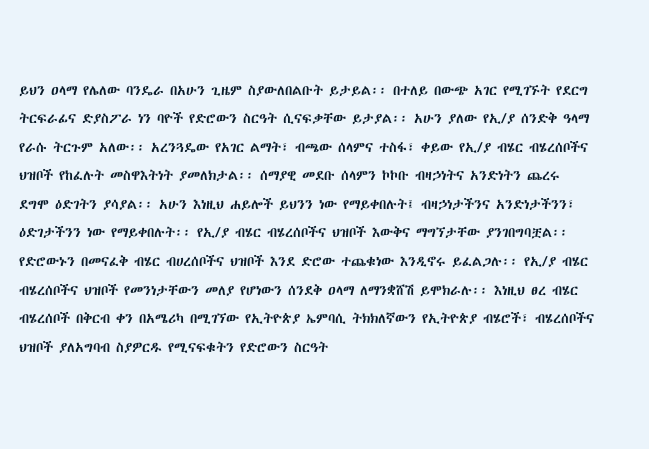ይህን ዐላማ የሌለው ባንዴራ በአሁን ጊዜም ስያውለበልቡት ይታይል፡፡ በተለይ በውጭ አገር የሚገኙት የደርግ ትርፍራፊና ድያስፖራ ነን ባዮች የድሮውን ስርዓት ሲናፍቃቸው ይታያል፡፡ አሁን ያለው የኢ/ያ ሰንድቅ ዓላማ የራሱ ትርጉም አለው፡፡ አረንጓዴው የአገር ልማት፣ ብጫው ሰላምና ተስፋ፣ ቀይው የኢ/ያ ብሄር ብሄረሰቦችና ህዝቦች የከፈሉት መስዋእትነት ያመለክታል፡፡ ሰማያዊ መደቡ ሰላምን ኮኮቡ ብዛኃነትና አንድነትን ጨረሩ ደግሞ ዕድገትን ያሳያል፡፡ አሁን እነዚህ ሐይሎች ይህንን ነው የማይቀበሉት፤ ብዛኃነታችንና አንድነታችንን፣ ዕድገታችንን ነው የማይቀበሉት፡፡ የኢ/ያ ብሄር ብሄረሰቦችና ህዝቦች እውቅና ማግኘታቸው ያንገበግባቿል፡፡ የድሮውኑን በመናፈቅ ብሄር ብሀረሰቦችና ህዝቦች እንደ ድሮው ተጨቁነው እንዲኖሩ ይፈልጋሉ፡፡ የኢ/ያ ብሄር ብሄረሰቦችና ህዝቦች የመንነታቸውን መለያ የሆነውን ሰንደቅ ዐላማ ለማንቋሸሽ ይሞክራሉ፡፡ እነዚህ ፀረ ብሄር ብሄረሰቦች በቅርብ ቀን በአሜሪካ በሚገኘው የኢትዮጵያ ኤምባሲ ትክክለኛውን የኢትዮጵያ ብሄሮች፣ ብሄረሰቦችና ህዝቦች ያለአግባብ ስያዎርዱ የሚናፍቁትን የድሮውን ስርዓት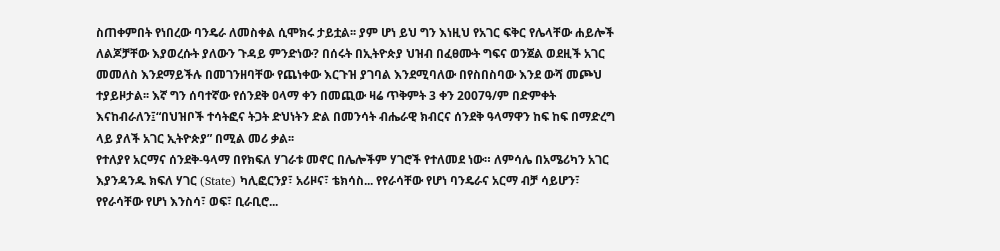ስጠቀምበት የነበረው ባንዴራ ለመስቀል ሲሞክሩ ታይቷል፡፡ ያም ሆነ ይህ ግን እነዚህ የአገር ፍቅር የሌላቸው ሐይሎች ለልጆቻቸው እያወረሱት ያለውን ጉዳይ ምንድነው? በሰሩት በኢትዮጵያ ህዝብ በፈፀሙት ግፍና ወንጀል ወደዚች አገር መመለስ እንደማይችሉ በመገንዘባቸው የጨነቀው እርጉዝ ያገባል እንደሚባለው በየስበስባው እንደ ውሻ መጮህ ተያይዞታል፡፡ እኛ ግን ሰባተኛው የሰንደቅ ዐላማ ቀን በመጪው ዛሬ ጥቅምት 3 ቀን 2007ዓ/ም በድምቀት እናከብራለን፤“በህዝቦች ተሳትፎና ትጋት ድህነትን ድል በመንሳት ብሔራዊ ክብርና ሰንደቅ ዓላማዋን ከፍ ከፍ በማድረግ ላይ ያለች አገር ኢትዮጵያ” በሚል መሪ ቃል፡፡
የተለያየ አርማና ሰንደቅ-ዓላማ በየክፍለ ሃገራቱ መኖር በሌሎችም ሃገሮች የተለመደ ነው። ለምሳሌ በአሜሪካን አገር እያንዳንዱ ክፍለ ሃገር (State) ካሊፎርንያ፣ አሪዞና፣ ቴክሳስ... የየራሳቸው የሆነ ባንዴራና አርማ ብቻ ሳይሆን፣ የየራሳቸው የሆነ እንስሳ፣ ወፍ፣ ቢራቢሮ...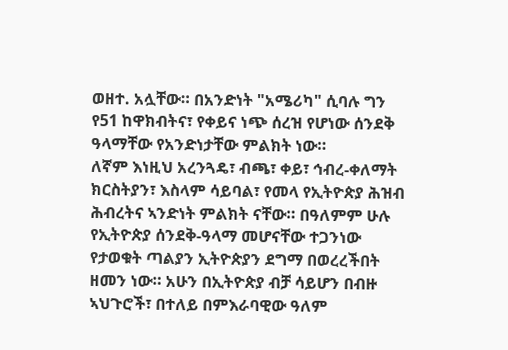ወዘተ. አሏቸው። በአንድነት "አሜሪካ" ሲባሉ ግን የ51 ከዋክብትና፣ የቀይና ነጭ ሰረዝ የሆነው ሰንደቅ ዓላማቸው የአንድነታቸው ምልክት ነው።
ለኛም እነዚህ አረንጓዴ፣ ብጫ፣ ቀይ፣ ኅብረ-ቀለማት ክርስትያን፣ እስላም ሳይባል፣ የመላ የኢትዮጵያ ሕዝብ ሕብረትና ኣንድነት ምልክት ናቸው። በዓለምም ሁሉ የኢትዮጵያ ሰንደቅ-ዓላማ መሆናቸው ተጋንነው የታወቁት ጣልያን ኢትዮጵያን ደግማ በወረረችበት ዘመን ነው። አሁን በኢትዮጵያ ብቻ ሳይሆን በብዙ ኣህጉሮች፣ በተለይ በምእራባዊው ዓለም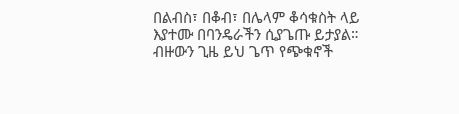በልብስ፣ በቆብ፣ በሌላም ቆሳቁስት ላይ እያተሙ በባንዴራችን ሲያጌጡ ይታያል። ብዙውን ጊዜ ይህ ጌጥ የጭቁኖች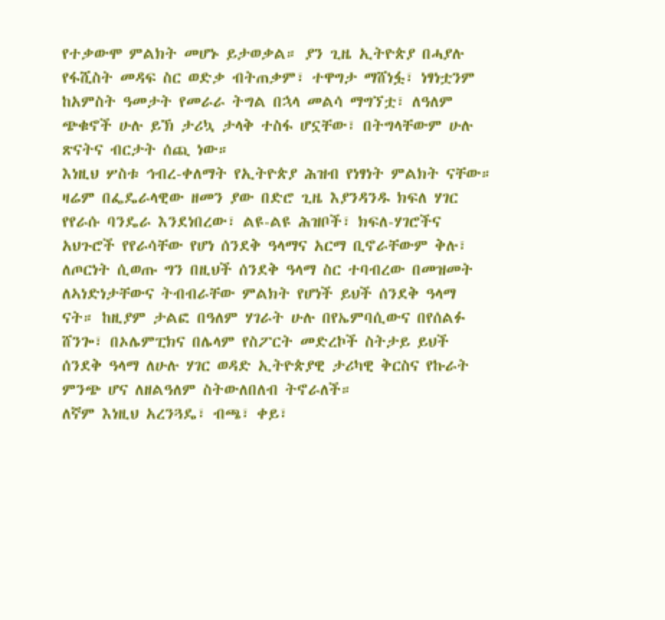የተቃውሞ ምልክት መሆኑ ይታወቃል። ያን ጊዜ ኢትዮጵያ በሓያሉ የፋሺስት መዳፍ ስር ወድቃ ብትጠቃም፣ ተዋግታ ማሸነፏ፣ ነፃነቷንም ከአምስት ዓመታት የመራራ ትግል በኋላ መልሳ ማግኘቷ፣ ለዓለም ጭቁኖች ሁሉ ይኽ ታሪኳ ታላቅ ተስፋ ሆኗቸው፣ በትግላቸውም ሁሉ ጽናትና ብርታት ሰጪ ነው።
እነዚህ ሦስቱ ኅብረ-ቀለማት የኢትዮጵያ ሕዝብ የነፃነት ምልክት ናቸው። ዛሬም በፌዴራላዊው ዘመን ያው በድሮ ጊዜ እያንዳንዱ ክፍለ ሃገር የየራሱ ባንዴራ እንደነበረው፣ ልዩ-ልዩ ሕዝቦች፣ ክፍለ-ሃገሮችና አህጉሮች የየራሳቸው የሆነ ሰንደቅ ዓላማና አርማ ቢኖራቸውም ቅሉ፣ ለጦርነት ሲወጡ ግን በዚህች ሰንደቅ ዓላማ ስር ተባብረው በመዝመት ለኣነድነታቸውና ትብብራቸው ምልክት የሆነች ይህች ሰንደቅ ዓላማ ናት። ከዚያም ታልፎ በዓለም ሃገራት ሁሉ በየኤምባሲውና በየሰልፉ ሸንጐ፣ በኦሌምፒክና በሌላም የስፖርት መድረኮች ስትታይ ይህች ሰንደቅ ዓላማ ለሁሉ ሃገር ወዳድ ኢትዮጵያዊ ታሪካዊ ቅርስና የኩራት ምንጭ ሆና ለዘልዓለም ስትውለበለብ ትኖራለች።
ለኛም እነዚህ አረንጓዴ፣ ብጫ፣ ቀይ፣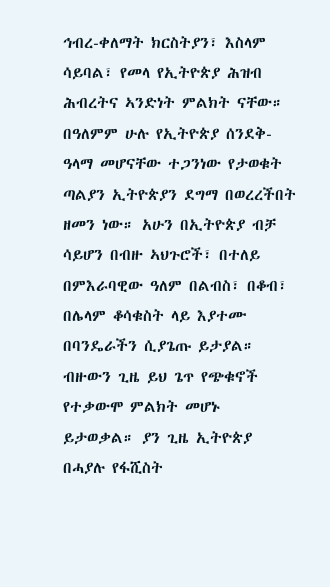ኅብረ-ቀለማት ክርስትያን፣ እስላም ሳይባል፣ የመላ የኢትዮጵያ ሕዝብ ሕብረትና ኣንድነት ምልክት ናቸው። በዓለምም ሁሉ የኢትዮጵያ ሰንደቅ-ዓላማ መሆናቸው ተጋንነው የታወቁት ጣልያን ኢትዮጵያን ደግማ በወረረችበት ዘመን ነው። አሁን በኢትዮጵያ ብቻ ሳይሆን በብዙ ኣህጉሮች፣ በተለይ በምእራባዊው ዓለም በልብስ፣ በቆብ፣ በሌላም ቆሳቁስት ላይ እያተሙ በባንዴራችን ሲያጌጡ ይታያል። ብዙውን ጊዜ ይህ ጌጥ የጭቁኖች የተቃውሞ ምልክት መሆኑ ይታወቃል። ያን ጊዜ ኢትዮጵያ በሓያሉ የፋሺስት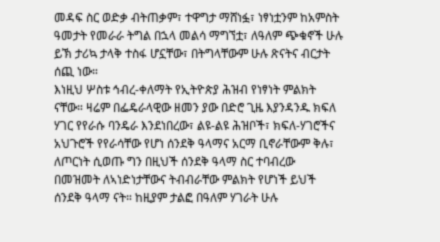መዳፍ ስር ወድቃ ብትጠቃም፣ ተዋግታ ማሸነፏ፣ ነፃነቷንም ከአምስት ዓመታት የመራራ ትግል በኋላ መልሳ ማግኘቷ፣ ለዓለም ጭቁኖች ሁሉ ይኽ ታሪኳ ታላቅ ተስፋ ሆኗቸው፣ በትግላቸውም ሁሉ ጽናትና ብርታት ሰጪ ነው።
እነዚህ ሦስቱ ኅብረ-ቀለማት የኢትዮጵያ ሕዝብ የነፃነት ምልክት ናቸው። ዛሬም በፌዴራላዊው ዘመን ያው በድሮ ጊዜ እያንዳንዱ ክፍለ ሃገር የየራሱ ባንዴራ እንደነበረው፣ ልዩ-ልዩ ሕዝቦች፣ ክፍለ-ሃገሮችና አህጉሮች የየራሳቸው የሆነ ሰንደቅ ዓላማና አርማ ቢኖራቸውም ቅሉ፣ ለጦርነት ሲወጡ ግን በዚህች ሰንደቅ ዓላማ ስር ተባብረው በመዝመት ለኣነድነታቸውና ትብብራቸው ምልክት የሆነች ይህች ሰንደቅ ዓላማ ናት። ከዚያም ታልፎ በዓለም ሃገራት ሁሉ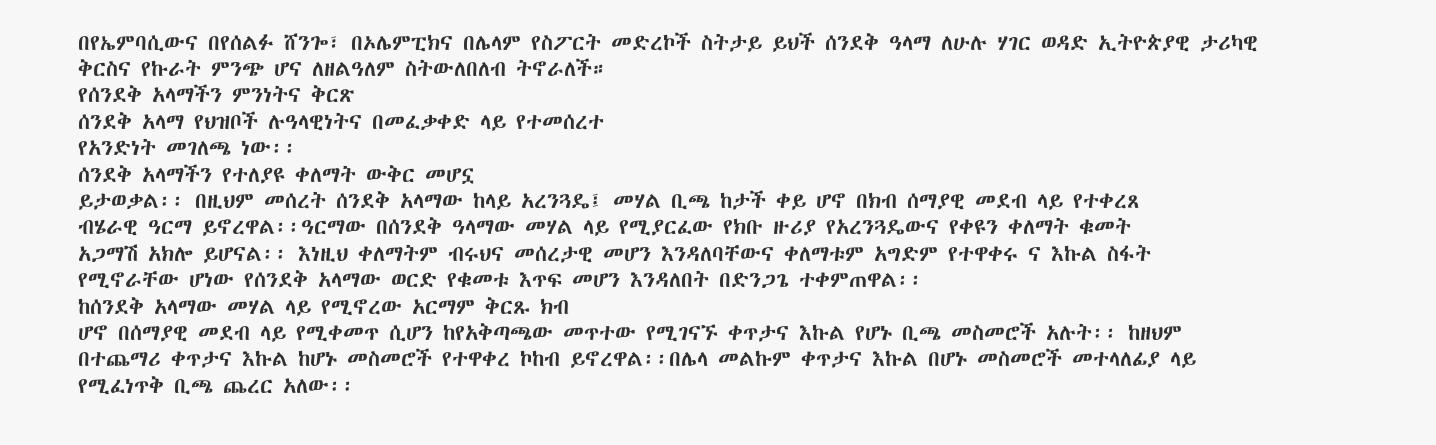በየኤምባሲውና በየሰልፉ ሸንጐ፣ በኦሌምፒክና በሌላም የስፖርት መድረኮች ስትታይ ይህች ሰንደቅ ዓላማ ለሁሉ ሃገር ወዳድ ኢትዮጵያዊ ታሪካዊ ቅርስና የኩራት ምንጭ ሆና ለዘልዓለም ስትውለበለብ ትኖራለች።
የሰንደቅ አላማችን ምንነትና ቅርጽ
ሰንደቅ አላማ የህዝቦች ሉዓላዊነትና በመፈቃቀድ ላይ የተመሰረተ
የአንድነት መገለጫ ነው፡፡
ሰንደቅ አላማችን የተለያዩ ቀለማት ውቅር መሆኗ
ይታወቃል፡፡ በዚህም መሰረት ሰንደቅ አላማው ከላይ አረንጓዴ፤ መሃል ቢጫ ከታች ቀይ ሆኖ በክብ ሰማያዊ መደብ ላይ የተቀረጸ
ብሄራዊ ዓርማ ይኖረዋል፡፡ዓርማው በሰንደቅ ዓላማው መሃል ላይ የሚያርፈው የክቡ ዙሪያ የአረንጓዴውና የቀዩን ቀለማት ቁመት
አጋማሽ አክሎ ይሆናል፡፡ እነዚህ ቀለማትም ብሩህና መሰረታዊ መሆን እንዳለባቸውና ቀለማቱም አግድም የተዋቀሩ ና እኩል ስፋት
የሚኖራቸው ሆነው የሰንደቅ አላማው ወርድ የቁመቱ እጥፍ መሆን እንዳለበት በድንጋጌ ተቀምጠዋል፡፡
ከሰንደቅ አላማው መሃል ላይ የሚኖረው አርማም ቅርጹ ክብ
ሆኖ በሰማያዊ መደብ ላይ የሚቀመጥ ሲሆን ከየአቅጣጫው መጥተው የሚገናኙ ቀጥታና እኩል የሆኑ ቢጫ መስመሮች አሉት፡፡ ከዘህም
በተጨማሪ ቀጥታና እኩል ከሆኑ መስመሮች የተዋቀረ ኮከብ ይኖረዋል፡፡በሌላ መልኩም ቀጥታና እኩል በሆኑ መስመሮች መተላለፊያ ላይ
የሚፈነጥቅ ቢጫ ጨረር አለው፡፡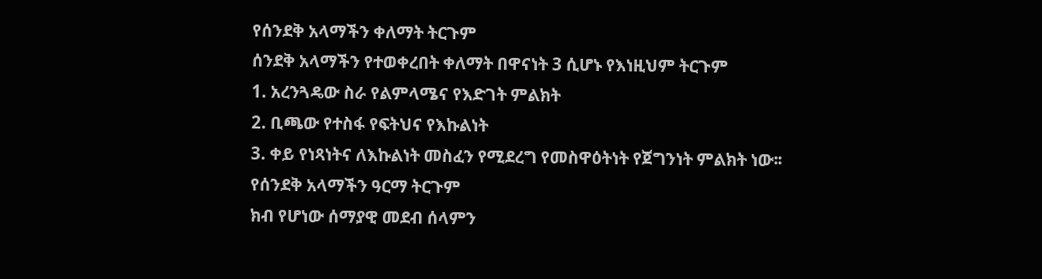የሰንደቅ አላማችን ቀለማት ትርጉም
ሰንደቅ አላማችን የተወቀረበት ቀለማት በዋናነት 3 ሲሆኑ የእነዚህም ትርጉም
1. አረንጓዴው ስራ የልምላሜና የእድገት ምልክት
2. ቢጫው የተስፋ የፍትህና የእኩልነት
3. ቀይ የነጻነትና ለእኩልነት መስፈን የሚደረግ የመስዋዕትነት የጀግንነት ምልክት ነው፡፡
የሰንደቅ አላማችን ዓርማ ትርጉም
ክብ የሆነው ሰማያዊ መደብ ሰላምን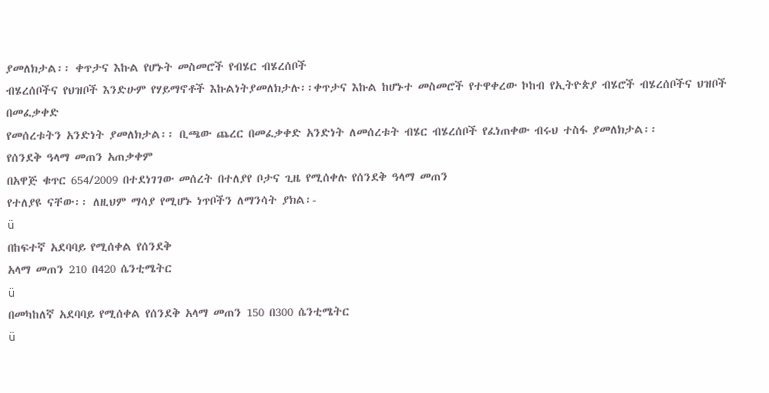ያመለክታል፡፡ ቀጥታና እኩል የሆኑት መስመሮች የብሄር ብሄረሰቦች
ብሄረሰቦችና የህዝቦች እንድሁም የሃይማኖቶች እኩልነትያመለክታሉ፡፡ቀጥታና እኩል ከሆኑተ መስመሮች የተዋቀረው ኮከብ የኢትዮጵያ ብሄሮች ብሄረሰቦችና ህዝቦች በመፈቃቀድ
የመሰረቱትን አንድነት ያመለክታል፡፡ ቢጫው ጨረር በመፈቃቀድ አንድነት ለመሰረቱት ብሄር ብሄረሰቦች የፈነጠቀው ብሩህ ተስፋ ያመለክታል፡፡
የሰንደቅ ዓላማ መጠን አጠቃቀም
በአዋጅ ቁጥር 654/2009 በተደነገገው መሰረት በተለያየ ቦታና ጊዜ የሚሰቀሉ የሰንደቅ ዓላማ መጠን
የተለያዩ ናቸው፡፡ ለዚህም ማሳያ የሚሆኑ ነጥቦችን ለማንሳት ያክል፡-
ü
በከፍተኛ አደባባይ የሚሰቀል የሰንደቅ
አላማ መጠን 210 በ420 ሴንቲሜትር
ü
በመካከለኛ አደባባይ የሚሰቀል የሰንደቅ አላማ መጠን 150 በ300 ሴንቲሜትር
ü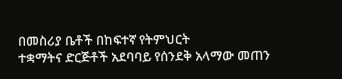በመስሪያ ቤቶች በከፍተኛ የትምህርት
ተቋማትና ድርጅቶች አደባባይ የሰንደቅ አላማው መጠን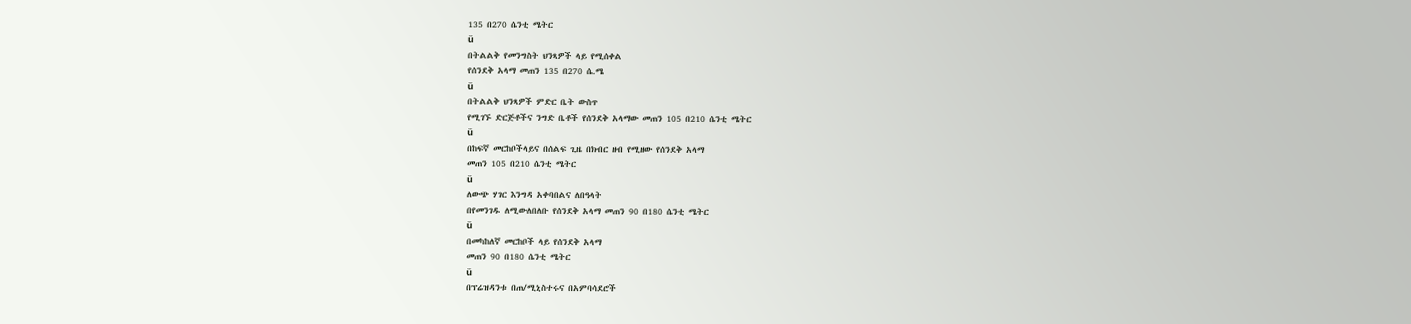135 በ270 ሴንቲ ሜትር
ü
በትልልቅ የመንግስት ህንጻዎች ላይ የሚሰቀል
የሰንደቅ አላማ መጠን 135 በ270 ሴ.ሜ
ü
በትልልቅ ህንጻዎች ምድር ቤት ውስጥ
የሚገኙ ድርጅቶችና ንግድ ቤቶች የሰንደቅ አላማው መጠን 105 በ210 ሴንቲ ሜትር
ü
በከፍኛ መርከቦችላይና በሰልፍ ጊዜ በክብር ዘብ የሚዘው የሰንደቅ አላማ
መጠን 105 በ210 ሴንቲ ሜትር
ü
ለውጭ ሃገር እንግዳ አቀባበልና ለበዓላት
በየመንገዱ ለሚውለበለቡ የሰንደቅ አላማ መጠን 90 በ180 ሴንቲ ሜትር
ü
በመካከለኛ መርከቦች ላይ የሰንደቅ አላማ
መጠን 90 በ180 ሴንቲ ሜትር
ü
በፕሬዝዳንቱ በጠ/ሚኒስተሩና በአምባሳደሮች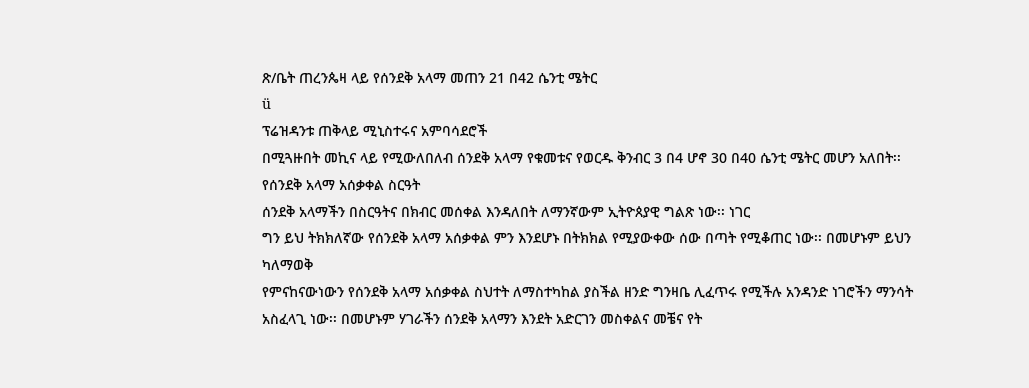ጽ/ቤት ጠረንጴዛ ላይ የሰንደቅ አላማ መጠን 21 በ42 ሴንቲ ሜትር
ü
ፕሬዝዳንቱ ጠቅላይ ሚኒስተሩና አምባሳደሮች
በሚጓዙበት መኪና ላይ የሚውለበለብ ሰንደቅ አላማ የቁመቱና የወርዱ ቅንብር 3 በ4 ሆኖ 30 በ40 ሴንቲ ሜትር መሆን አለበት፡፡
የሰንደቅ አላማ አሰቃቀል ስርዓት
ሰንደቅ አላማችን በስርዓትና በክብር መሰቀል እንዳለበት ለማንኛውም ኢትዮጰያዊ ግልጽ ነው፡፡ ነገር
ግን ይህ ትክክለኛው የሰንደቅ አላማ አሰቃቀል ምን እንደሆኑ በትክክል የሚያውቀው ሰው በጣት የሚቆጠር ነው፡፡ በመሆኑም ይህን ካለማወቅ
የምናከናውነውን የሰንደቅ አላማ አሰቃቀል ስህተት ለማስተካከል ያስችል ዘንድ ግንዛቤ ሊፈጥሩ የሚችሉ አንዳንድ ነገሮችን ማንሳት
አስፈላጊ ነው፡፡ በመሆኑም ሃገራችን ሰንደቅ አላማን እንደት አድርገን መስቀልና መቼና የት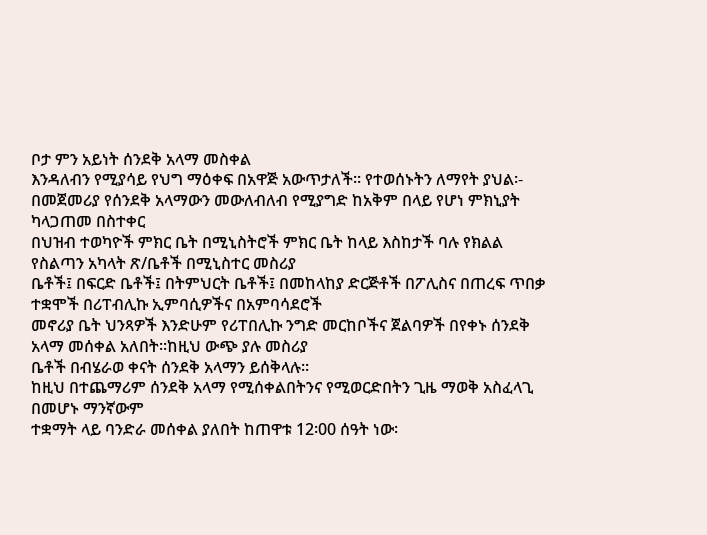ቦታ ምን አይነት ሰንደቅ አላማ መስቀል
እንዳለብን የሚያሳይ የህግ ማዕቀፍ በአዋጅ አውጥታለች፡፡ የተወሰኑትን ለማየት ያህል፡-
በመጀመሪያ የሰንደቅ አላማውን መውለብለብ የሚያግድ ከአቅም በላይ የሆነ ምክኒያት ካላጋጠመ በስተቀር
በህዝብ ተወካዮች ምክር ቤት በሚኒስትሮች ምክር ቤት ከላይ እስከታች ባሉ የክልል የስልጣን አካላት ጽ/ቤቶች በሚኒስተር መስሪያ
ቤቶች፤ በፍርድ ቤቶች፤ በትምህርት ቤቶች፤ በመከላከያ ድርጅቶች በፖሊስና በጠረፍ ጥበቃ ተቋሞች በሪፐብሊኩ ኢምባሲዎችና በአምባሳደሮች
መኖሪያ ቤት ህንጻዎች እንድሁም የሪፐበሊኩ ንግድ መርከቦችና ጀልባዎች በየቀኑ ሰንደቅ አላማ መሰቀል አለበት፡፡ከዚህ ውጭ ያሉ መስሪያ
ቤቶች በብሄራወ ቀናት ሰንደቅ አላማን ይሰቅላሉ፡፡
ከዚህ በተጨማሪም ሰንደቅ አላማ የሚሰቀልበትንና የሚወርድበትን ጊዜ ማወቅ አስፈላጊ በመሆኑ ማንኛውም
ተቋማት ላይ ባንድራ መሰቀል ያለበት ከጠዋቱ 12፡00 ሰዓት ነው፡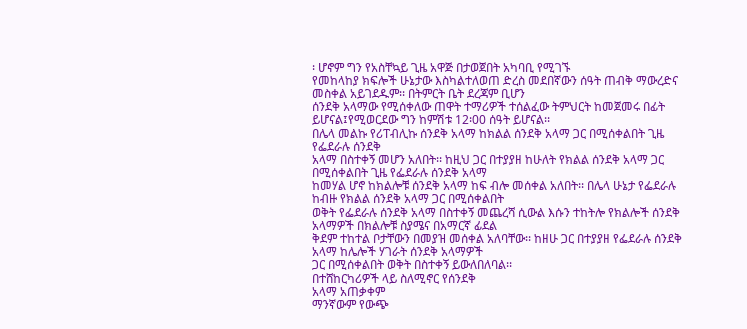፡ ሆኖም ግን የአስቸኳይ ጊዜ አዋጅ በታወጀበት አካባቢ የሚገኙ
የመከላከያ ክፍሎች ሁኔታው እስካልተለወጠ ድረስ መደበኛውን ሰዓት ጠብቅ ማውረድና መስቀል አይገደዱም፡፡ በትምርት ቤት ደረጃም ቢሆን
ሰንደቅ አላማው የሚሰቀለው ጠዋት ተማሪዎች ተሰልፈው ትምህርት ከመጀመሩ በፊት ይሆናል፤የሚወርደው ግን ከምሽቱ 12፡00 ሰዓት ይሆናል፡፡
በሌላ መልኩ የሪፐብሊኩ ሰንደቅ አላማ ከክልል ሰንደቅ አላማ ጋር በሚሰቀልበት ጊዜ የፌደራሉ ሰንደቅ
አላማ በስተቀኝ መሆን አለበት፡፡ ከዚህ ጋር በተያያዘ ከሁለት የክልል ሰንደቅ አላማ ጋር በሚሰቀልበት ጊዜ የፌደራሉ ሰንደቅ አላማ
ከመሃል ሆኖ ከክልሎቹ ሰንደቅ አላማ ከፍ ብሎ መሰቀል አለበት፡፡ በሌላ ሁኔታ የፌደራሉ ከብዙ የክልል ሰንደቅ አላማ ጋር በሚሰቀልበት
ወቅት የፌደራሉ ሰንደቅ አላማ በስተቀኝ መጨረሻ ሲውል እሱን ተከትሎ የክልሎች ሰንደቅ አላማዎች በክልሎቹ ስያሜና በአማርኛ ፊደል
ቅደም ተከተል ቦታቸውን በመያዝ መሰቀል አለባቸው፡፡ ከዘሁ ጋር በተያያዘ የፌደራሉ ሰንደቅ አላማ ከሌሎች ሃገራት ሰንደቅ አላማዎች
ጋር በሚሰቀልበት ወቅት በስተቀኝ ይውለበለባል፡፡
በተሸከርካሪዎች ላይ ስለሚኖር የሰንደቅ
አላማ አጠቃቀም
ማንኛውም የውጭ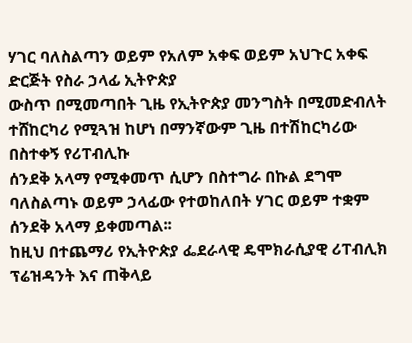ሃገር ባለስልጣን ወይም የአለም አቀፍ ወይም አህጉር አቀፍ ድርጅት የስራ ኃላፊ ኢትዮጵያ
ውስጥ በሚመጣበት ጊዜ የኢትዮጵያ መንግስት በሚመድብለት ተሸከርካሪ የሚጓዝ ከሆነ በማንኛውም ጊዜ በተሽከርካሪው በስተቀኝ የሪፐብሊኩ
ሰንደቅ አላማ የሚቀመጥ ሲሆን በስተግራ በኩል ደግሞ ባለስልጣኑ ወይም ኃላፊው የተወከለበት ሃገር ወይም ተቋም ሰንደቅ አላማ ይቀመጣል፡፡
ከዚህ በተጨማሪ የኢትዮጵያ ፌደራላዊ ዴሞክራሲያዊ ሪፐብሊክ ፕሬዝዳንት እና ጠቅላይ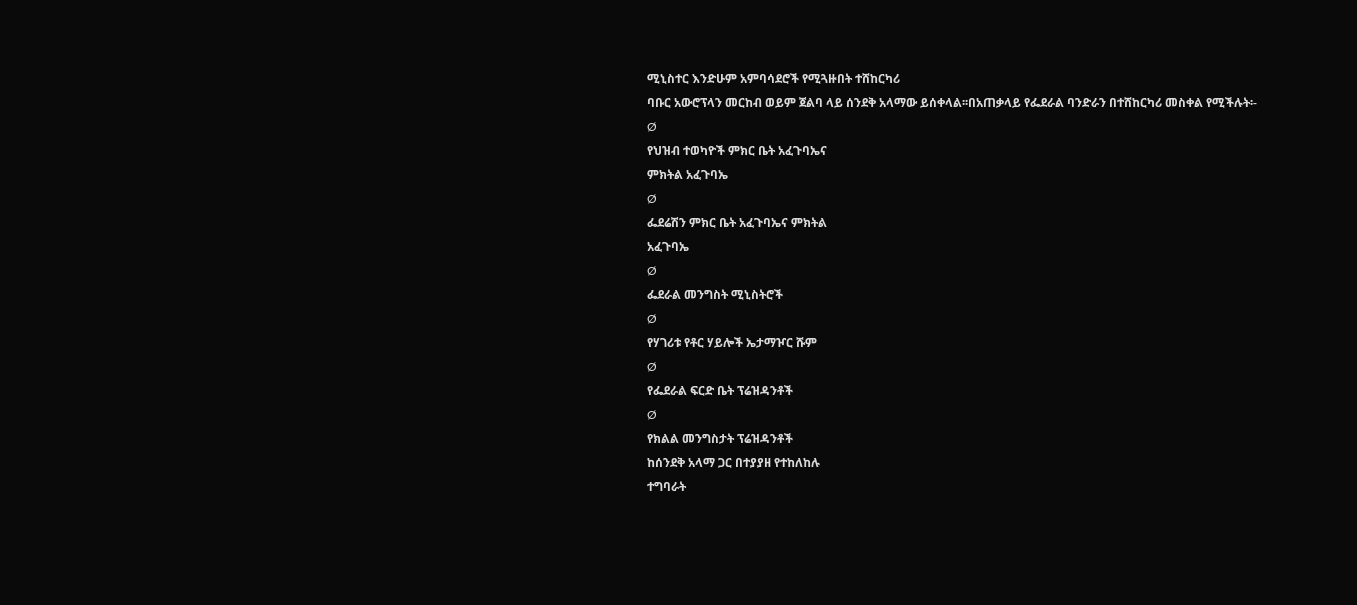ሚኒስተር እንድሁም አምባሳደሮች የሚጓዙበት ተሸከርካሪ
ባቡር አውሮፕላን መርከብ ወይም ጀልባ ላይ ሰንደቅ አላማው ይሰቀላል፡፡በአጠቃላይ የፌደራል ባንድራን በተሸከርካሪ መስቀል የሚችሉት፡-
Ø
የህዝብ ተወካዮች ምክር ቤት አፈጉባኤና
ምክትል አፈጉባኤ
Ø
ፌደሬሽን ምክር ቤት አፈጉባኤና ምክትል
አፈጉባኤ
Ø
ፌደራል መንግስት ሚኒስትሮች
Ø
የሃገሪቱ የቶር ሃይሎች ኤታማዦር ሹም
Ø
የፌደራል ፍርድ ቤት ፕሬዝዳንቶች
Ø
የክልል መንግስታት ፕሬዝዳንቶች
ከሰንደቅ አላማ ጋር በተያያዘ የተከለከሉ
ተግባራት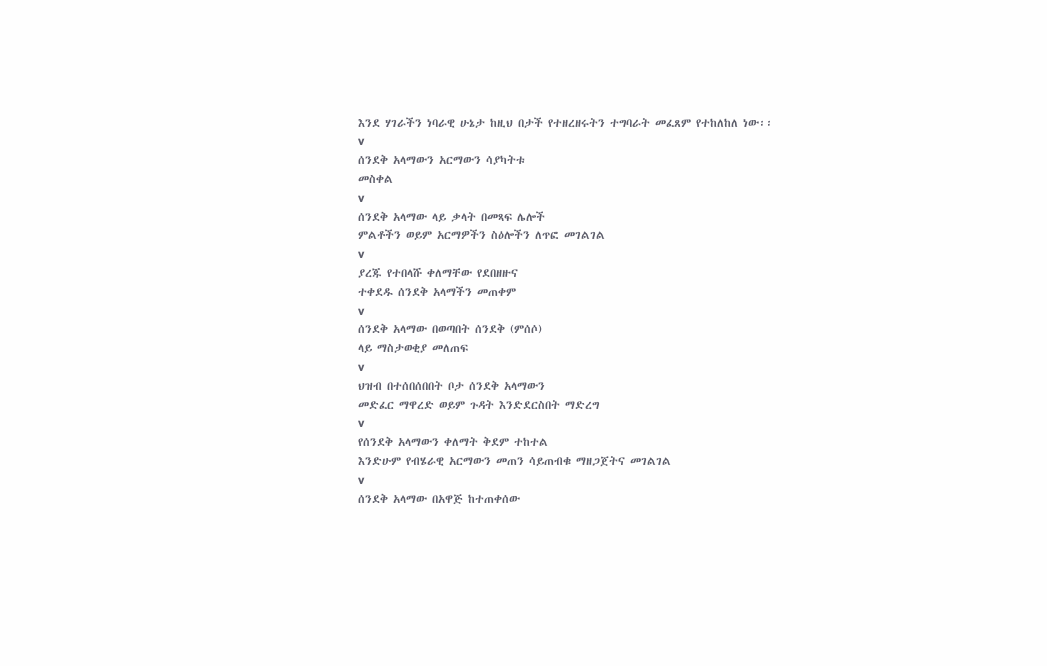እንደ ሃገራችን ነባራዊ ሁኔታ ከዚህ በታች የተዘረዘሩትን ተግባራት መፈጸም የተከለከለ ነው፡፡
v
ሰንደቅ አላማውን አርማውን ሳያካትቱ
መስቀል
v
ሰንደቅ አላማው ላይ ቃላት በመጻፍ ሌሎች
ምልቶችን ወይም አርማዎችን ስዕሎችን ለጥፎ መገልገል
v
ያረጁ የተበላሹ ቀለማቸው የደበዘዙና
ተቀደዱ ሰንደቅ አላማችን መጠቀም
v
ሰንደቅ አላማው በወጣበት ሰንደቅ (ምሰሶ)
ላይ ማስታወቂያ መለጠፍ
v
ህዝብ በተሰበሰበበት ቦታ ሰንደቅ አላማውን
መድፈር ማዋረድ ወይም ጉዳት እንድደርስበት ማድረግ
v
የሰንደቅ አላማውን ቀለማት ቅደም ተከተል
እንድሁም የብሄራዊ አርማውን መጠን ሳይጠብቁ ማዘጋጀትና መገልገል
v
ሰንደቅ አላማው በአዋጅ ከተጠቀሰው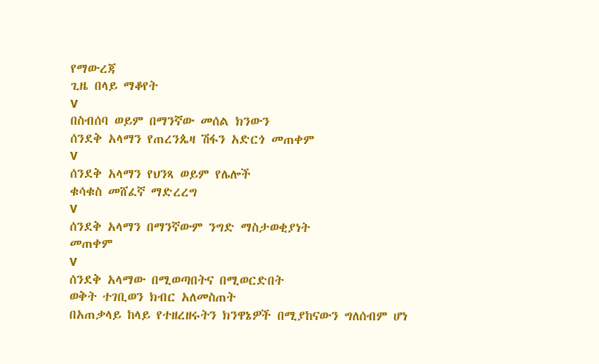የማውረጃ
ጊዜ በላይ ማቆየት
v
በስብሰባ ወይም በማንኛው መሰል ክንውን
ሰንደቅ አላማን የጠረንጴዛ ሽፋን አድርጎ መጠቀም
v
ሰንደቅ አላማን የህንጻ ወይም የሌሎች
ቁሳቁስ መሸፈኛ ማድረረግ
v
ሰንደቅ አላማን በማንኛውም ንግድ ማስታወቂያነት
መጠቀም
v
ሰንደቅ አላማው በሚወጣበትና በሚወርድበት
ወቅት ተገቢወን ክብር አለመስጠት
በአጠቃላይ ከላይ የተዘረዘሩትን ክንዋኔዎች በሚያከናውን ግለሰብም ሆነ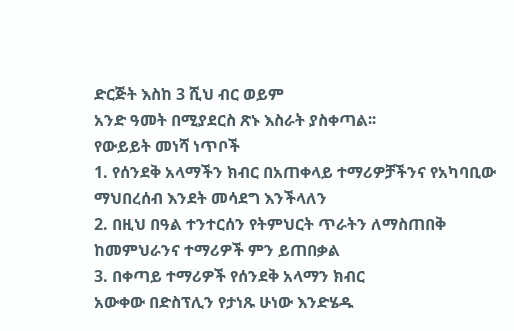ድርጅት እስከ 3 ሺህ ብር ወይም
አንድ ዓመት በሚያደርስ ጽኑ እስራት ያስቀጣል፡፡
የውይይት መነሻ ነጥቦች
1. የሰንደቅ አላማችን ክብር በአጠቀላይ ተማሪዎቻችንና የአካባቢው ማህበረሰብ እንደት መሳደግ እንችላለን
2. በዚህ በዓል ተንተርሰን የትምህርት ጥራትን ለማስጠበቅ ከመምህራንና ተማሪዎች ምን ይጠበቃል
3. በቀጣይ ተማሪዎች የሰንደቅ አላማን ክብር
አውቀው በድስፕሊን የታነጹ ሁነው እንድሄዱ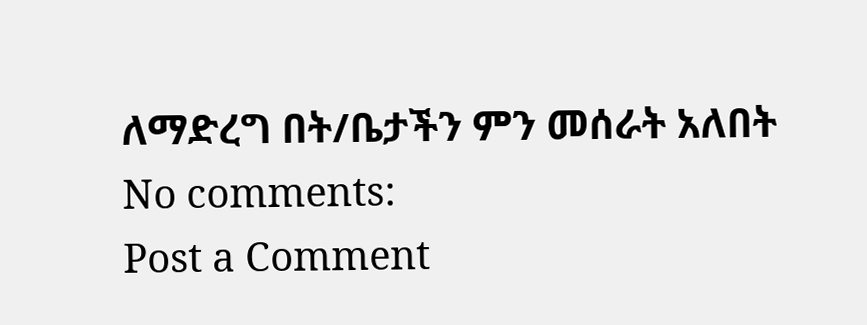ለማድረግ በት/ቤታችን ምን መሰራት አለበት
No comments:
Post a Comment